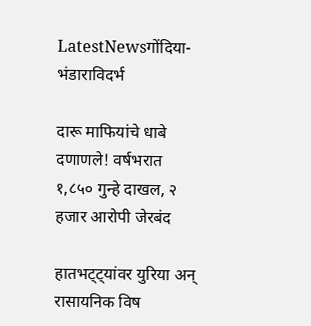LatestNewsगोंदिया- भंडाराविदर्भ

दारू माफियांचे धाबे दणाणले! वर्षभरात १,८५० गुन्हे दाखल, २ हजार आरोपी जेरबंद

हातभट्ट्यांवर युरिया अन् रासायनिक विष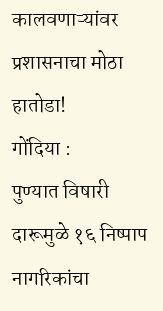कालवणाऱ्यांवर प्रशासनाचा मोठा हातोडा!
गोंदिया :
पुण्यात विषारी दारूमुळे १६ निष्पाप नागरिकांचा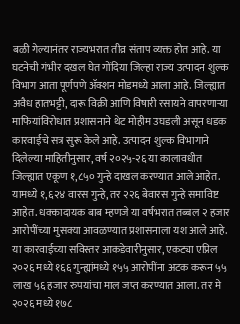बळी गेल्यानंतर राज्यभरात तीव्र संताप व्यक्त होत आहे. या घटनेची गंभीर दखल घेत गोंदिया जिल्हा राज्य उत्पादन शुल्क विभाग आता पूर्णपणे ॲक्शन मोडमध्ये आला आहे. जिल्ह्यात अवैध हातभट्टी, दारू विक्री आणि विषारी रसायने वापरणाऱ्या माफियांविरोधात प्रशासनाने थेट मोहीम उघडली असून धडक कारवाईचे सत्र सुरू केले आहे. उत्पादन शुल्क विभागाने दिलेल्या माहितीनुसार, वर्ष २०२५-२६ या कालावधीत जिल्ह्यात एकूण १,८५० गुन्हे दाखल करण्यात आले आहेत. यामध्ये १,६२४ वारस गुन्हे, तर २२६ बेवारस गुन्हे समाविष्ट आहेत. धक्कादायक बाब म्हणजे या वर्षभरात तब्बल २ हजार आरोपींच्या मुसक्या आवळण्यात प्रशासनाला यश आले आहे.
या कारवाईच्या सविस्तर आकडेवारीनुसार, एकट्या एप्रिल २०२६ मध्ये १६६ गुन्ह्यांमध्ये १५५ आरोपींना अटक करून ५५ लाख ५६ हजार रुपयांचा माल जप्त करण्यात आला. तर मे २०२६ मध्ये १७८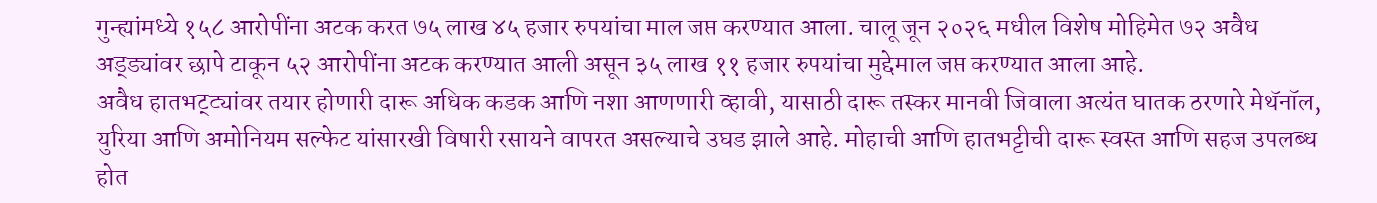गुन्ह्यांमध्ये १५८ आरोपींना अटक करत ७५ लाख ४५ हजार रुपयांचा माल जप्त करण्यात आला. चालू जून २०२६ मधील विशेष मोहिमेत ७२ अवैध अड्ड्यांवर छापे टाकून ५२ आरोपींना अटक करण्यात आली असून ३५ लाख ११ हजार रुपयांचा मुद्देमाल जप्त करण्यात आला आहे.
अवैध हातभट्ट्यांवर तयार होणारी दारू अधिक कडक आणि नशा आणणारी व्हावी, यासाठी दारू तस्कर मानवी जिवाला अत्यंत घातक ठरणारे मेथॅनॉल, युरिया आणि अमोनियम सल्फेट यांसारखी विषारी रसायने वापरत असल्याचे उघड झाले आहे. मोहाची आणि हातभट्टीची दारू स्वस्त आणि सहज उपलब्ध होत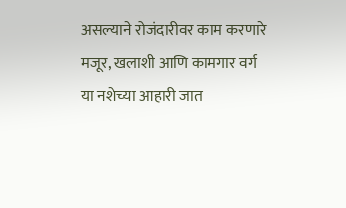असल्याने रोजंदारीवर काम करणारे मजूर, खलाशी आणि कामगार वर्ग या नशेच्या आहारी जात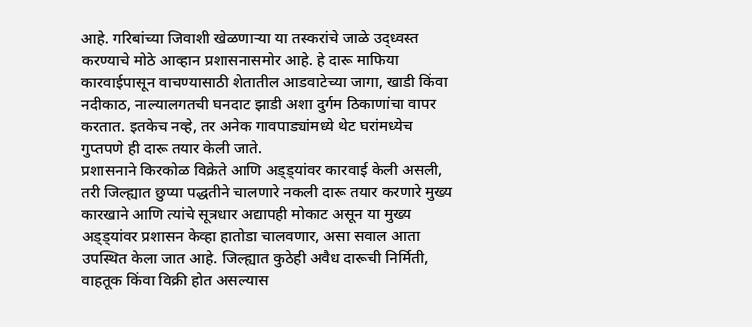आहे. गरिबांच्या जिवाशी खेळणाऱ्या या तस्करांचे जाळे उद्ध्वस्त करण्याचे मोठे आव्हान प्रशासनासमोर आहे. हे दारू माफिया कारवाईपासून वाचण्यासाठी शेतातील आडवाटेच्या जागा, खाडी किंवा नदीकाठ, नाल्यालगतची घनदाट झाडी अशा दुर्गम ठिकाणांचा वापर करतात. इतकेच नव्हे, तर अनेक गावपाड्यांमध्ये थेट घरांमध्येच गुप्तपणे ही दारू तयार केली जाते.
प्रशासनाने किरकोळ विक्रेते आणि अड्ड्यांवर कारवाई केली असली, तरी जिल्ह्यात छुप्या पद्धतीने चालणारे नकली दारू तयार करणारे मुख्य कारखाने आणि त्यांचे सूत्रधार अद्यापही मोकाट असून या मुख्य अड्ड्यांवर प्रशासन केव्हा हातोडा चालवणार, असा सवाल आता उपस्थित केला जात आहे. जिल्ह्यात कुठेही अवैध दारूची निर्मिती, वाहतूक किंवा विक्री होत असल्यास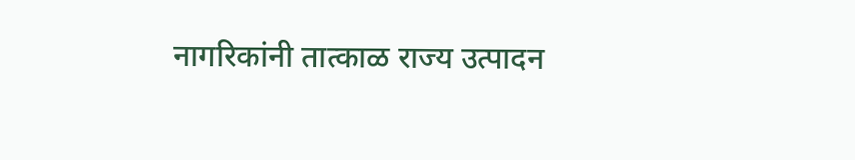नागरिकांनी तात्काळ राज्य उत्पादन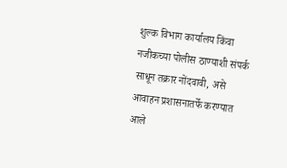शुल्क विभाग कार्यालय किंवा नजीकच्या पोलीस ठाण्याशी संपर्क साधून तक्रार नोंदवावी, असे आवाहन प्रशासनातर्फे करण्यात आले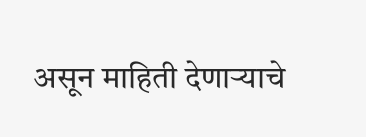असून माहिती देणाऱ्याचे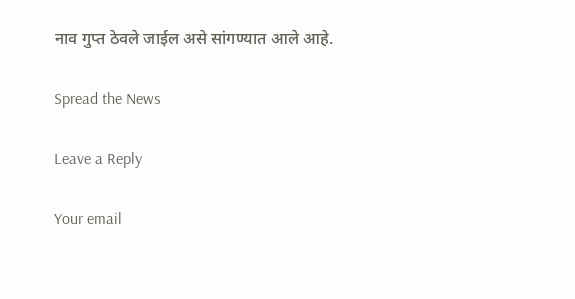नाव गुप्त ठेवले जाईल असे सांगण्यात आले आहे.

Spread the News

Leave a Reply

Your email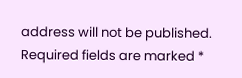address will not be published. Required fields are marked *